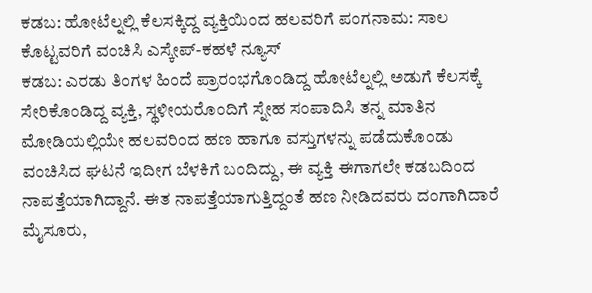ಕಡಬ: ಹೋಟೆಲ್ನಲ್ಲಿ ಕೆಲಸಕ್ಕಿದ್ದ ವ್ಯಕ್ತಿಯಿಂದ ಹಲವರಿಗೆ ಪಂಗನಾಮ: ಸಾಲ ಕೊಟ್ಟವರಿಗೆ ವಂಚಿಸಿ ಎಸ್ಕೇಪ್-ಕಹಳೆ ನ್ಯೂಸ್
ಕಡಬ: ಎರಡು ತಿಂಗಳ ಹಿಂದೆ ಪ್ರಾರಂಭಗೊಂಡಿದ್ದ ಹೋಟೆಲ್ನಲ್ಲಿ ಅಡುಗೆ ಕೆಲಸಕ್ಕೆ ಸೇರಿಕೊಂಡಿದ್ದ ವ್ಯಕ್ತಿ, ಸ್ಥಳೀಯರೊಂದಿಗೆ ಸ್ನೇಹ ಸಂಪಾದಿಸಿ ತನ್ನ ಮಾತಿನ ಮೋಡಿಯಲ್ಲಿಯೇ ಹಲವರಿಂದ ಹಣ ಹಾಗೂ ವಸ್ತುಗಳನ್ನು ಪಡೆದುಕೊಂಡು ವಂಚಿಸಿದ ಘಟನೆ ಇದೀಗ ಬೆಳಕಿಗೆ ಬಂದಿದ್ದು, ಈ ವ್ಯಕ್ತಿ ಈಗಾಗಲೇ ಕಡಬದಿಂದ ನಾಪತ್ತೆಯಾಗಿದ್ದಾನೆ. ಈತ ನಾಪತ್ತೆಯಾಗುತ್ತಿದ್ದಂತೆ ಹಣ ನೀಡಿದವರು ದಂಗಾಗಿದಾರೆ ಮೈಸೂರು,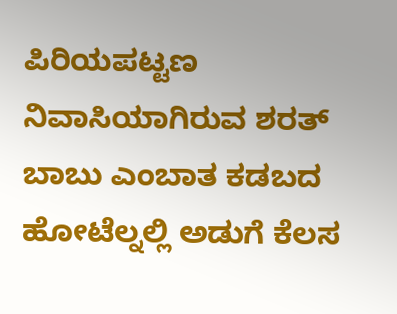ಪಿರಿಯಪಟ್ಟಣ ನಿವಾಸಿಯಾಗಿರುವ ಶರತ್ ಬಾಬು ಎಂಬಾತ ಕಡಬದ ಹೋಟೆಲ್ನಲ್ಲಿ ಅಡುಗೆ ಕೆಲಸ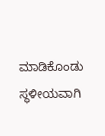ಮಾಡಿಕೊಂಡು ಸ್ಥಳೀಯವಾಗಿ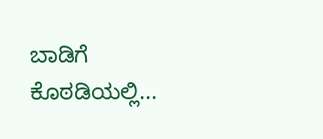ಬಾಡಿಗೆ ಕೊಠಡಿಯಲ್ಲಿ...